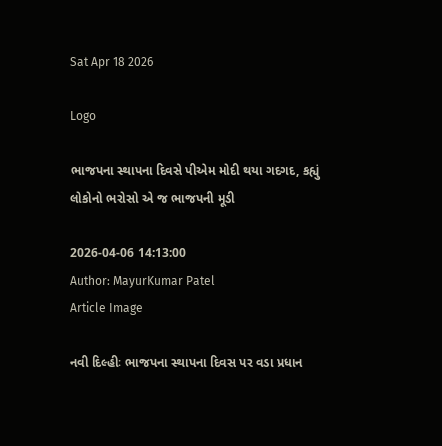Sat Apr 18 2026

Logo

ભાજપના સ્થાપના દિવસે પીએમ મોદી થયા ગદગદ, કહ્યું લોકોનો ભરોસો એ જ ભાજપની મૂડી

2026-04-06 14:13:00
Author: MayurKumar Patel
Article Image

નવી દિલ્હીઃ ભાજપના સ્થાપના દિવસ પર વડા પ્રધાન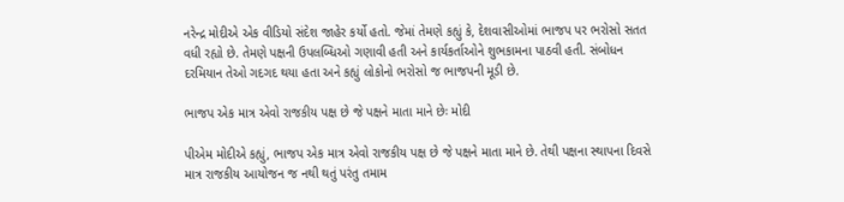નરેન્દ્ર મોદીએ એક વીડિયો સંદેશ જાહેર કર્યો હતો. જેમાં તેમણે કહ્યું કે, દેશવાસીઓમાં ભાજપ પર ભરોસો સતત વધી રહ્યો છે. તેમણે પક્ષની ઉપલબ્ધિઓ ગણાવી હતી અને કાર્યકર્તાઓને શુભકામના પાઠવી હતી. સંબોધન દરમિયાન તેઓ ગદગદ થયા હતા અને કહ્યું લોકોનો ભરોસો જ ભાજપની મૂડી છે.

ભાજપ એક માત્ર એવો રાજકીય પક્ષ છે જે પક્ષને માતા માને છેઃ મોદી

પીએમ મોદીએ કહ્યું, ભાજપ એક માત્ર એવો રાજકીય પક્ષ છે જે પક્ષને માતા માને છે. તેથી પક્ષના સ્થાપના દિવસે માત્ર રાજકીય આયોજન જ નથી થતું પરંતુ તમામ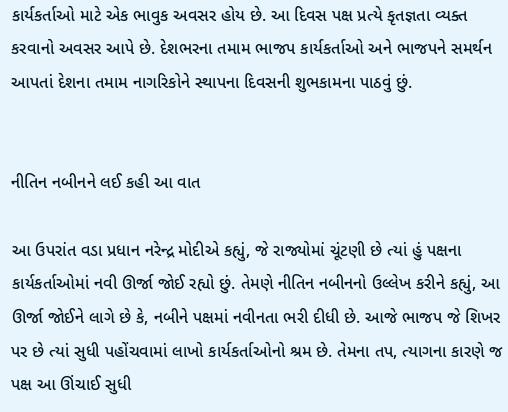કાર્યકર્તાઓ માટે એક ભાવુક અવસર હોય છે. આ દિવસ પક્ષ પ્રત્યે કૃતજ્ઞતા વ્યક્ત કરવાનો અવસર આપે છે. દેશભરના તમામ ભાજપ કાર્યકર્તાઓ અને ભાજપને સમર્થન આપતાં દેશના તમામ નાગરિકોને સ્થાપના દિવસની શુભકામના પાઠવું છું.


નીતિન નબીનને લઈ કહી આ વાત

આ ઉપરાંત વડા પ્રધાન નરેન્દ્ર મોદીએ કહ્યું, જે રાજ્યોમાં ચૂંટણી છે ત્યાં હું પક્ષના કાર્યકર્તાઓમાં નવી ઊર્જા જોઈ રહ્યો છું. તેમણે નીતિન નબીનનો ઉલ્લેખ કરીને કહ્યું, આ ઊર્જા જોઈને લાગે છે કે, નબીને પક્ષમાં નવીનતા ભરી દીધી છે. આજે ભાજપ જે શિખર પર છે ત્યાં સુધી પહોંચવામાં લાખો કાર્યકર્તાઓનો શ્રમ છે. તેમના તપ, ત્યાગના કારણે જ પક્ષ આ ઊંચાઈ સુધી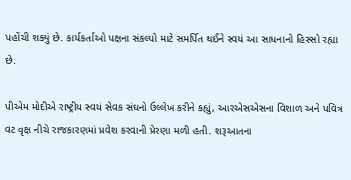પહોંચી શક્યું છે. કાર્યકર્તાઓ પક્ષના સંકલ્પો માટે સમર્પિત થઈને સ્વયં આ સાધનાનો હિસ્સો રહ્યા છે.

પીએમ મોદીએ રાષ્ટ્રીય સ્વયં સેવક સંઘનો ઉલ્લેખ કરીને કહ્યું, આરએસએસના વિશાળ અને પવિત્ર વટ વૃક્ષ નીચે રાજકારણમાં પ્રવેશ કરવાની પ્રેરણા મળી હતી. શરૂઆતના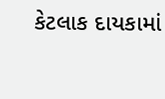કેટલાક દાયકામાં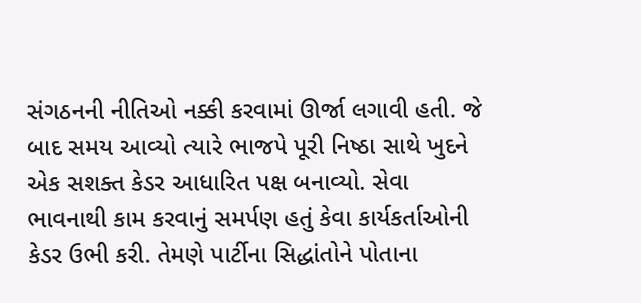સંગઠનની નીતિઓ નક્કી કરવામાં ઊર્જા લગાવી હતી. જે બાદ સમય આવ્યો ત્યારે ભાજપે પૂરી નિષ્ઠા સાથે ખુદને એક સશક્ત કેડર આધારિત પક્ષ બનાવ્યો. સેવા ભાવનાથી કામ કરવાનું સમર્પણ હતું કેવા કાર્યકર્તાઓની કેડર ઉભી કરી. તેમણે પાર્ટીના સિદ્ધાંતોને પોતાના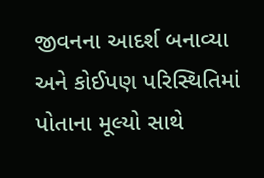જીવનના આદર્શ બનાવ્યા અને કોઈપણ પરિસ્થિતિમાં પોતાના મૂલ્યો સાથે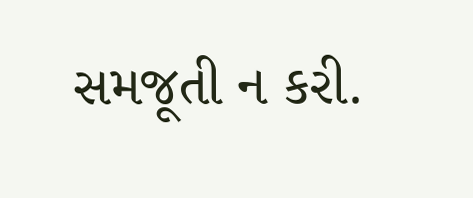સમજૂતી ન કરી.